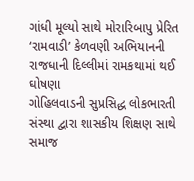ગાંધી મૂલ્યો સાથે મોરારિબાપુ પ્રેરિત ‘રામવાડી’ કેળવણી અભિયાનની રાજધાની દિલ્લીમાં રામકથામાં થઈ ઘોષણા
ગોહિલવાડની સુપ્રસિદ્ધ લોકભારતી સંસ્થા દ્વારા શાસકીય શિક્ષણ સાથે સમાજ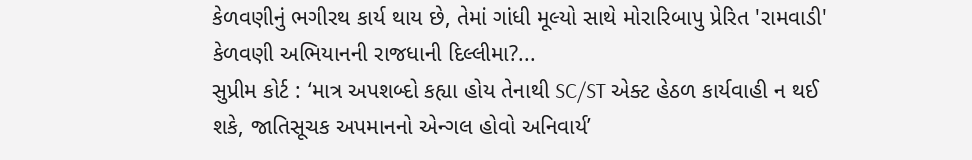કેળવણીનું ભગીરથ કાર્ય થાય છે, તેમાં ગાંધી મૂલ્યો સાથે મોરારિબાપુ પ્રેરિત 'રામવાડી' કેળવણી અભિયાનની રાજધાની દિલ્લીમા?...
સુપ્રીમ કોર્ટ : ‘માત્ર અપશબ્દો કહ્યા હોય તેનાથી SC/ST એક્ટ હેઠળ કાર્યવાહી ન થઈ શકે, જાતિસૂચક અપમાનનો એન્ગલ હોવો અનિવાર્ય’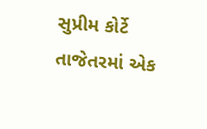સુપ્રીમ કોર્ટે તાજેતરમાં એક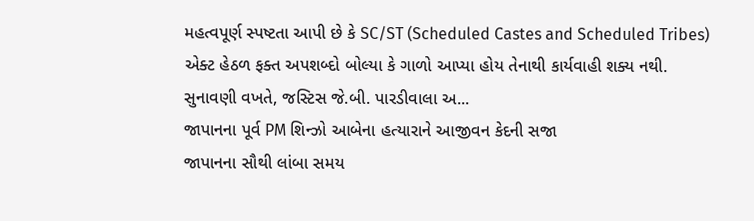મહત્વપૂર્ણ સ્પષ્ટતા આપી છે કે SC/ST (Scheduled Castes and Scheduled Tribes) એક્ટ હેઠળ ફક્ત અપશબ્દો બોલ્યા કે ગાળો આપ્યા હોય તેનાથી કાર્યવાહી શક્ય નથી. સુનાવણી વખતે, જસ્ટિસ જે.બી. પારડીવાલા અ...
જાપાનના પૂર્વ PM શિન્ઝો આબેના હત્યારાને આજીવન કેદની સજા
જાપાનના સૌથી લાંબા સમય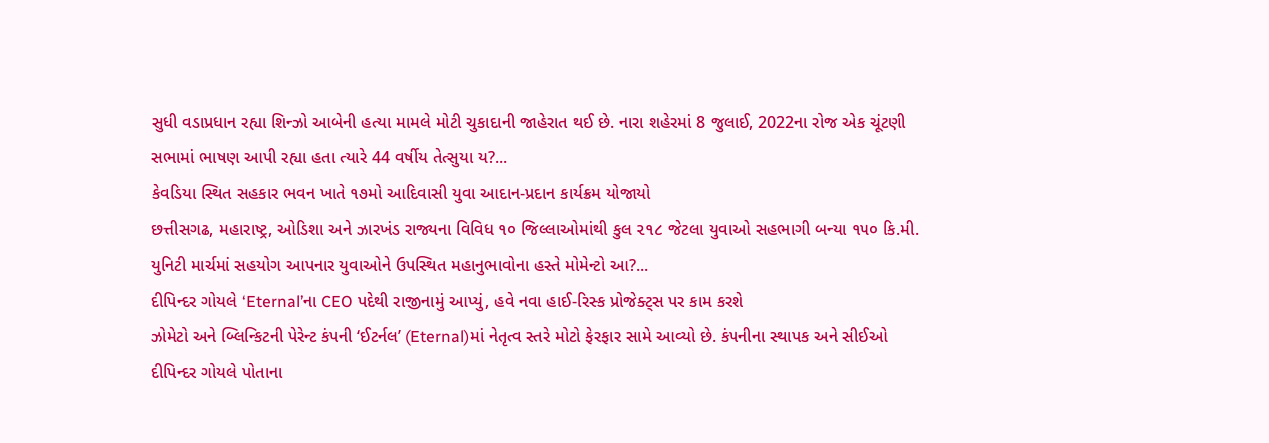સુધી વડાપ્રધાન રહ્યા શિન્ઝો આબેની હત્યા મામલે મોટી ચુકાદાની જાહેરાત થઈ છે. નારા શહેરમાં 8 જુલાઈ, 2022ના રોજ એક ચૂંટણી સભામાં ભાષણ આપી રહ્યા હતા ત્યારે 44 વર્ષીય તેત્સુયા ય?...
કેવડિયા સ્થિત સહકાર ભવન ખાતે ૧૭મો આદિવાસી યુવા આદાન-પ્રદાન કાર્યક્રમ યોજાયો
છત્તીસગઢ, મહારાષ્ટ્ર, ઓડિશા અને ઝારખંડ રાજ્યના વિવિધ ૧૦ જિલ્લાઓમાંથી કુલ ૨૧૮ જેટલા યુવાઓ સહભાગી બન્યા ૧૫૦ કિ.મી. યુનિટી માર્ચમાં સહયોગ આપનાર યુવાઓને ઉપસ્થિત મહાનુભાવોના હસ્તે મોમેન્ટો આ?...
દીપિન્દર ગોયલે ‘Eternal’ના CEO પદેથી રાજીનામું આપ્યું, હવે નવા હાઈ-રિસ્ક પ્રોજેક્ટ્સ પર કામ કરશે
ઝોમેટો અને બ્લિન્કિટની પેરેન્ટ કંપની ‘ઈટર્નલ’ (Eternal)માં નેતૃત્વ સ્તરે મોટો ફેરફાર સામે આવ્યો છે. કંપનીના સ્થાપક અને સીઈઓ દીપિન્દર ગોયલે પોતાના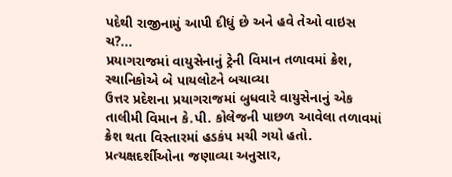પદેથી રાજીનામું આપી દીધું છે અને હવે તેઓ વાઇસ ચ?...
પ્રયાગરાજમાં વાયુસેનાનું ટ્રેની વિમાન તળાવમાં ક્રેશ, સ્થાનિકોએ બે પાયલોટને બચાવ્યા
ઉત્તર પ્રદેશના પ્રયાગરાજમાં બુધવારે વાયુસેનાનું એક તાલીમી વિમાન કે.પી. કોલેજની પાછળ આવેલા તળાવમાં ક્રેશ થતા વિસ્તારમાં હડકંપ મચી ગયો હતો. પ્રત્યક્ષદર્શીઓના જણાવ્યા અનુસાર,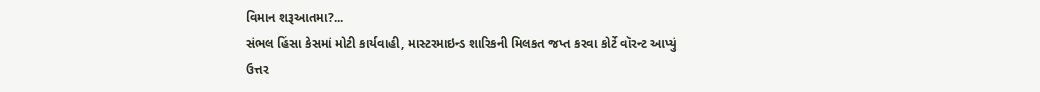વિમાન શરૂઆતમા?...
સંભલ હિંસા કેસમાં મોટી કાર્યવાહી, માસ્ટરમાઇન્ડ શારિકની મિલકત જપ્ત કરવા કોર્ટે વૉરન્ટ આપ્યું
ઉત્તર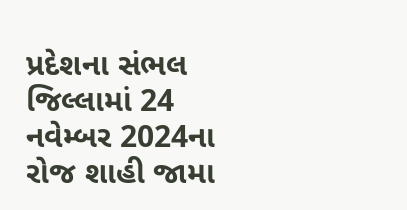પ્રદેશના સંભલ જિલ્લામાં 24 નવેમ્બર 2024ના રોજ શાહી જામા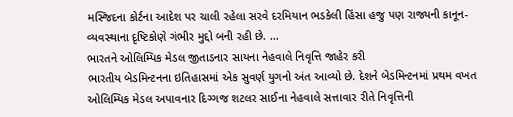મસ્જિદના કોર્ટના આદેશ પર ચાલી રહેલા સરવે દરમિયાન ભડકેલી હિંસા હજુ પણ રાજ્યની કાનૂન-વ્યવસ્થાના દૃષ્ટિકોણે ગંભીર મુદ્દો બની રહી છે. ...
ભારતને ઓલિમ્પિક મેડલ જીતાડનાર સાયના નેહવાલે નિવૃત્તિ જાહેર કરી
ભારતીય બેડમિન્ટનના ઇતિહાસમાં એક સુવર્ણ યુગનો અંત આવ્યો છે. દેશને બેડમિન્ટનમાં પ્રથમ વખત ઓલિમ્પિક મેડલ અપાવનાર દિગ્ગજ શટલર સાઈના નેહવાલે સત્તાવાર રીતે નિવૃત્તિની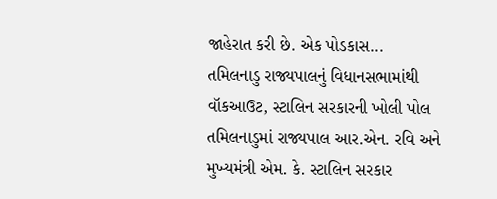જાહેરાત કરી છે. એક પોડકાસ...
તમિલનાડુ રાજ્યપાલનું વિધાનસભામાંથી વૉકઆઉટ, સ્ટાલિન સરકારની ખોલી પોલ
તમિલનાડુમાં રાજ્યપાલ આર.એન. રવિ અને મુખ્યમંત્રી એમ. કે. સ્ટાલિન સરકાર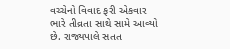વચ્ચેનો વિવાદ ફરી એકવાર ભારે તીવ્રતા સાથે સામે આવ્યો છે. રાજ્યપાલે સતત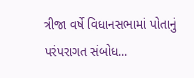ત્રીજા વર્ષે વિધાનસભામાં પોતાનું પરંપરાગત સંબોધ...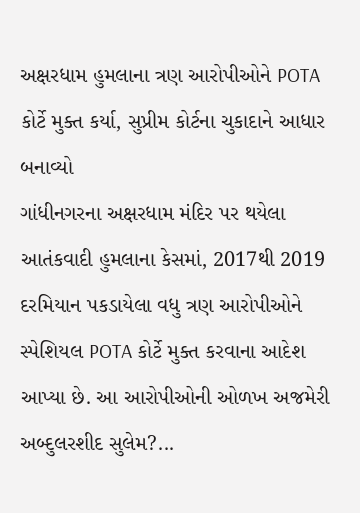અક્ષરધામ હુમલાના ત્રણ આરોપીઓને POTA કોર્ટે મુક્ત કર્યા, સુપ્રીમ કોર્ટના ચુકાદાને આધાર બનાવ્યો
ગાંધીનગરના અક્ષરધામ મંદિર પર થયેલા આતંકવાદી હુમલાના કેસમાં, 2017થી 2019 દરમિયાન પકડાયેલા વધુ ત્રણ આરોપીઓને સ્પેશિયલ POTA કોર્ટે મુક્ત કરવાના આદેશ આપ્યા છે. આ આરોપીઓની ઓળખ અજમેરી અબ્દુલરશીદ સુલેમ?...